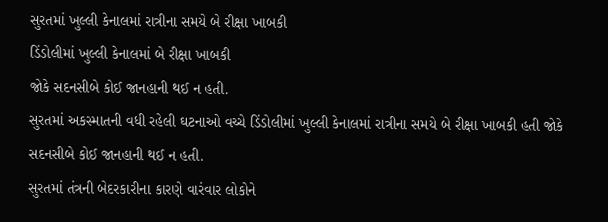સુરતમાં ખુલ્લી કેનાલમાં રાત્રીના સમયે બે રીક્ષા ખાબકી
ડિંડોલીમાં ખુલ્લી કેનાલમાં બે રીક્ષા ખાબકી
જોકે સદનસીબે કોઈ જાનહાની થઈ ન હતી.
સુરતમાં અકસ્માતની વધી રહેલી ઘટનાઓ વચ્ચે ડિંડોલીમાં ખુલ્લી કેનાલમાં રાત્રીના સમયે બે રીક્ષા ખાબકી હતી જોકે સદનસીબે કોઈ જાનહાની થઈ ન હતી.
સુરતમાં તંત્રની બેદરકારીના કારણે વારંવાર લોકોને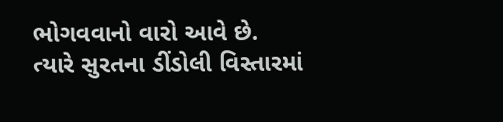ભોગવવાનો વારો આવે છે. ત્યારે સુરતના ડીંડોલી વિસ્તારમાં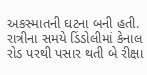અકસ્માતની ઘટના બની હતી. રાત્રીના સમયે ડિંડોલીમાં કેનાલ રોડ પરથી પસાર થતી બે રીક્ષા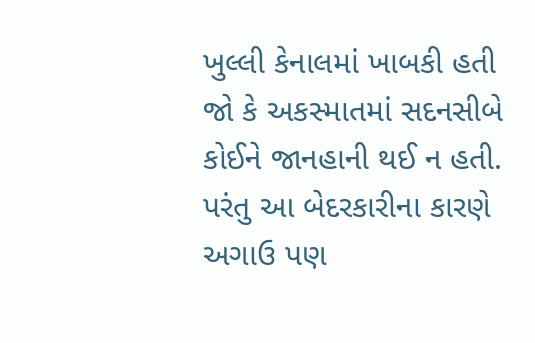ખુલ્લી કેનાલમાં ખાબકી હતી જો કે અકસ્માતમાં સદનસીબે કોઈને જાનહાની થઈ ન હતી. પરંતુ આ બેદરકારીના કારણે અગાઉ પણ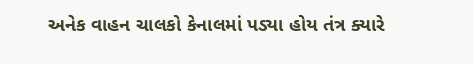અનેક વાહન ચાલકો કેનાલમાં પડ્યા હોય તંત્ર ક્યારે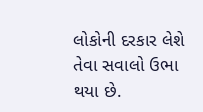લોકોની દરકાર લેશે તેવા સવાલો ઉભા થયા છે.